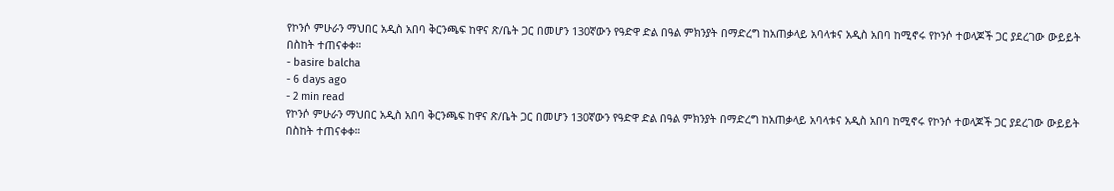የኮንሶ ምሁራን ማህበር አዲስ አበባ ቅርንጫፍ ከዋና ጽ/ቤት ጋር በመሆን 130ኛውን የዓድዋ ድል በዓል ምክንያት በማድረግ ከአጠቃላይ አባላቱና አዲስ አበባ ከሚኖሩ የኮንሶ ተወላጆች ጋር ያደረገው ውይይት በስከት ተጠናቀቀ።
- basire balcha
- 6 days ago
- 2 min read
የኮንሶ ምሁራን ማህበር አዲስ አበባ ቅርንጫፍ ከዋና ጽ/ቤት ጋር በመሆን 130ኛውን የዓድዋ ድል በዓል ምክንያት በማድረግ ከአጠቃላይ አባላቱና አዲስ አበባ ከሚኖሩ የኮንሶ ተወላጆች ጋር ያደረገው ውይይት በስከት ተጠናቀቀ።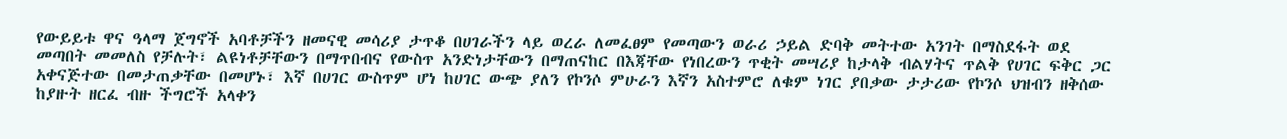የውይይቱ ዋና ዓላማ ጀግኖች አባቶቻችን ዘመናዊ መሳሪያ ታጥቆ በሀገራችን ላይ ወረራ ለመፈፀም የመጣውን ወራሪ ኃይል ድባቅ መትተው አንገት በማስደፋት ወደ መጣበት መመለስ የቻሉት፣ ልዩነቶቻቸውን በማጥበብና የውስጥ አንድነታቸውን በማጠናከር በእጃቸው የነበረውን ጥቂት መሣሪያ ከታላቅ ብልሃትና ጥልቅ የሀገር ፍቅር ጋር አቀናጅተው በመታጠቃቸው በመሆኑ፣ እኛ በሀገር ውስጥም ሆነ ከሀገር ውጭ ያለን የኮንሶ ምሁራን እኛን አስተምሮ ለቁም ነገር ያበቃው ታታሪው የኮንሶ ህዝብን ዘቅሰው ከያዙት ዘርፈ ብዙ ችግሮች አላቀን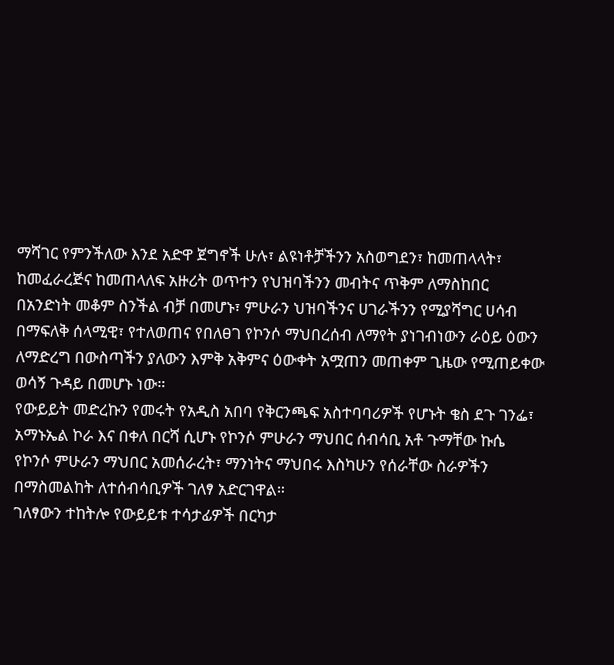ማሻገር የምንችለው እንደ አድዋ ጀግኖች ሁሉ፣ ልዩነቶቻችንን አስወግደን፣ ከመጠላላት፣ ከመፈራረጅና ከመጠላለፍ አዙሪት ወጥተን የህዝባችንን መብትና ጥቅም ለማስከበር በአንድነት መቆም ስንችል ብቻ በመሆኑ፣ ምሁራን ህዝባችንና ሀገራችንን የሚያሻግር ሀሳብ በማፍለቅ ሰላሚዊ፣ የተለወጠና የበለፀገ የኮንሶ ማህበረሰብ ለማየት ያነገብነውን ራዕይ ዕውን ለማድረግ በውስጣችን ያለውን እምቅ አቅምና ዕውቀት አሟጠን መጠቀም ጊዜው የሚጠይቀው ወሳኝ ጉዳይ በመሆኑ ነው።
የውይይት መድረኩን የመሩት የአዲስ አበባ የቅርንጫፍ አስተባባሪዎች የሆኑት ቄስ ደጉ ገንፌ፣ አማኑኤል ኮራ እና በቀለ በርሻ ሲሆኑ የኮንሶ ምሁራን ማህበር ሰብሳቢ አቶ ጉማቸው ኩሴ የኮንሶ ምሁራን ማህበር አመሰራረት፣ ማንነትና ማህበሩ እስካሁን የሰራቸው ስራዎችን በማስመልከት ለተሰብሳቢዎች ገለፃ አድርገዋል።
ገለፃውን ተከትሎ የውይይቱ ተሳታፊዎች በርካታ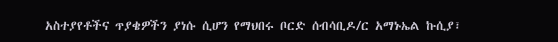አስተያየቶችና ጥያቄዎችን ያነሱ ሲሆን የማህበሩ ቦርድ ሰብሳቢዶ/ር አማኑኤል ኩሲያ፣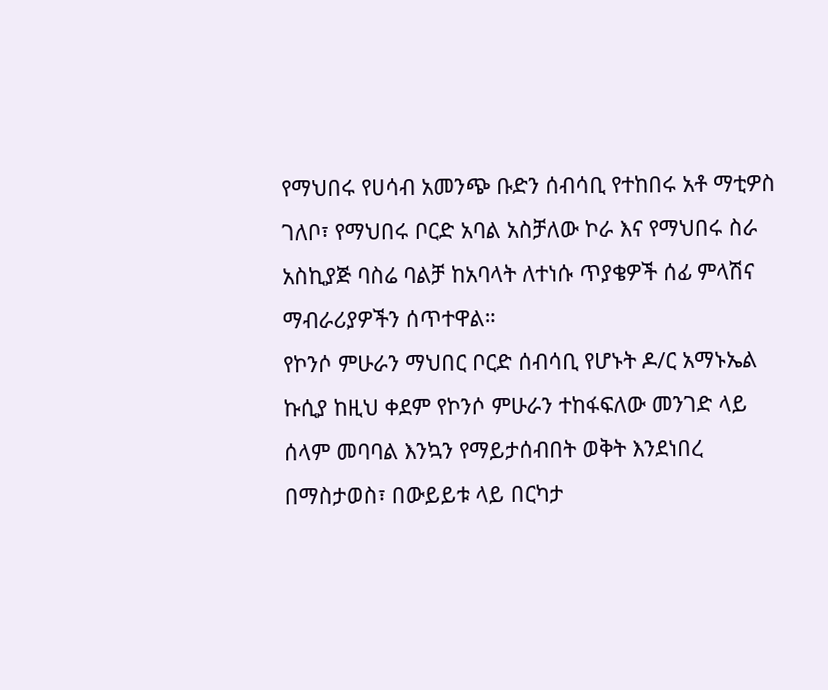የማህበሩ የሀሳብ አመንጭ ቡድን ሰብሳቢ የተከበሩ አቶ ማቲዎስ ገለቦ፣ የማህበሩ ቦርድ አባል አስቻለው ኮራ እና የማህበሩ ስራ አስኪያጅ ባስሬ ባልቻ ከአባላት ለተነሱ ጥያቄዎች ሰፊ ምላሽና ማብራሪያዎችን ሰጥተዋል።
የኮንሶ ምሁራን ማህበር ቦርድ ሰብሳቢ የሆኑት ዶ/ር አማኑኤል ኩሲያ ከዚህ ቀደም የኮንሶ ምሁራን ተከፋፍለው መንገድ ላይ ሰላም መባባል እንኳን የማይታሰብበት ወቅት እንደነበረ በማስታወስ፣ በውይይቱ ላይ በርካታ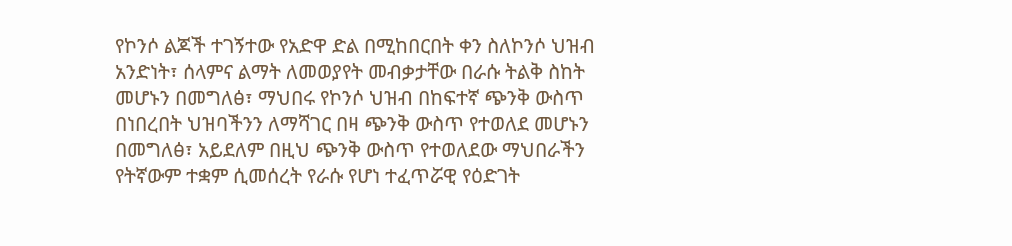የኮንሶ ልጆች ተገኝተው የአድዋ ድል በሚከበርበት ቀን ስለኮንሶ ህዝብ አንድነት፣ ሰላምና ልማት ለመወያየት መብቃታቸው በራሱ ትልቅ ስከት መሆኑን በመግለፅ፣ ማህበሩ የኮንሶ ህዝብ በከፍተኛ ጭንቅ ውስጥ በነበረበት ህዝባችንን ለማሻገር በዛ ጭንቅ ውስጥ የተወለደ መሆኑን በመግለፅ፣ አይደለም በዚህ ጭንቅ ውስጥ የተወለደው ማህበራችን የትኛውም ተቋም ሲመሰረት የራሱ የሆነ ተፈጥሯዊ የዕድገት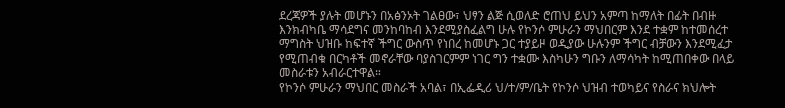ደረጃዎች ያሉት መሆኑን በአፅንኦት ገልፀው፣ ህፃን ልጅ ሲወለድ ሮጠህ ይህን አምጣ ከማለት በፊት በብዙ እንክብካቤ ማሳደግና መንከባከብ እንደሚያስፈልግ ሁሉ የኮንሶ ምሁራን ማህበርም እንደ ተቋም ከተመሰረተ ማግስት ህዝቡ ከፍተኛ ችግር ውስጥ የነበረ ከመሆኑ ጋር ተያይዞ ወዲያው ሁሉንም ችግር ብቻውን እንደሚፈታ የሚጠብቁ በርካቶች መኖራቸው ባያስገርምም ነገር ግን ተቋሙ እስካሁን ግቡን ለማሳካት ከሚጠበቀው በላይ መስራቱን አብራርተዋል።
የኮንሶ ምሁራን ማህበር መስራች አባል፣ በኢፌዲሪ ህ/ተ/ም/ቤት የኮንሶ ህዝብ ተወካይና የስራና ክህሎት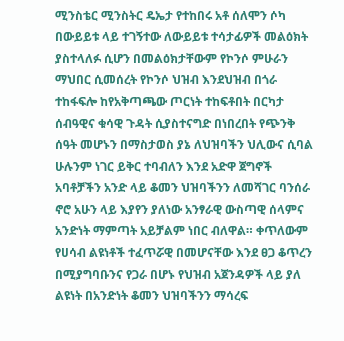ሚንስቴር ሚንስትር ዴኤታ የተከበሩ አቶ ሰለሞን ሶካ በውይይቱ ላይ ተገኝተው ለውይይቱ ተሳታፊዎች መልዕክት ያስተላለፉ ሲሆን በመልዕክታቸውም የኮንሶ ምሁራን ማህበር ሲመሰረት የኮንሶ ህዝብ እንደህዝብ በጎራ ተከፋፍሎ ከየአቅጣጫው ጦርነት ተከፍቶበት በርካታ ሰብዓዊና ቁሳዊ ጉዳት ሲያስተናግድ በነበረበት የጭንቅ ሰዓት መሆኑን በማስታወስ ያኔ ለህዝባችን ህሊውና ሲባል ሁሉንም ነገር ይቅር ተባብለን እንደ አድዋ ጀግኖች አባቶቻችን አንድ ላይ ቆመን ህዝባችንን ለመሻገር ባንሰራ ኖሮ አሁን ላይ እያየን ያለነው አንፃራዊ ውስጣዊ ሰላምና አንድነት ማምጣት አይቻልም ነበር ብለዋል። ቀጥለውም የሀሳብ ልዩነቶች ተፈጥሯዊ በመሆናቸው እንደ ፀጋ ቆጥረን በሚያግባቡንና የጋራ በሆኑ የህዝብ አጀንዳዎች ላይ ያለ ልዩነት በአንድነት ቆመን ህዝባችንን ማሳረፍ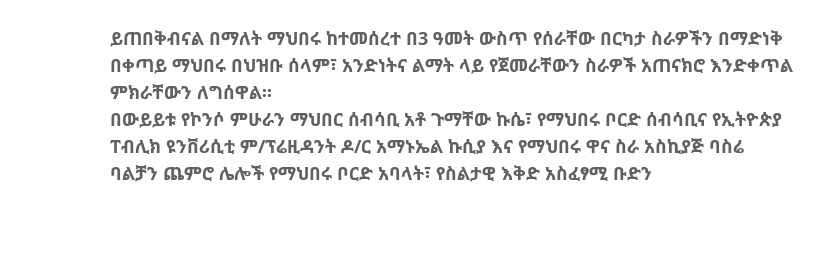ይጠበቅብናል በማለት ማህበሩ ከተመሰረተ በ3 ዓመት ውስጥ የሰራቸው በርካታ ስራዎችን በማድነቅ በቀጣይ ማህበሩ በህዝቡ ሰላም፣ አንድነትና ልማት ላይ የጀመራቸውን ስራዎች አጠናክሮ እንድቀጥል ምክራቸውን ለግሰዋል።
በውይይቱ የኮንሶ ምሁራን ማህበር ሰብሳቢ አቶ ጉማቸው ኩሴ፣ የማህበሩ ቦርድ ሰብሳቢና የኢትዮጵያ ፐብሊክ ዩንቨሪሲቲ ም/ፕሬዚዳንት ዶ/ር አማኑኤል ኩሲያ እና የማህበሩ ዋና ስራ አስኪያጅ ባስሬ ባልቻን ጨምሮ ሌሎች የማህበሩ ቦርድ አባላት፣ የስልታዊ እቅድ አስፈፃሚ ቡድን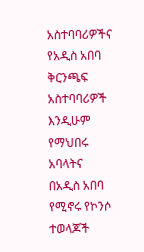አስተባባሪዎችና የአዲስ አበባ ቅርንጫፍ አስተባባሪዎች እንዲሁም የማህበሩ አባላትና በአዲስ አበባ የሚኖሩ የኮንሶ ተወላጆች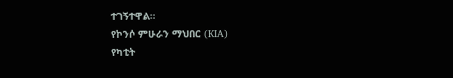ተገኝተዋል።
የኮንሶ ምሁራን ማህበር (KIA)
የካቲት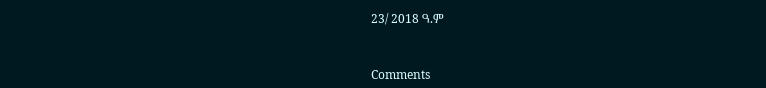23/ 2018 ዓ.ም



Comments